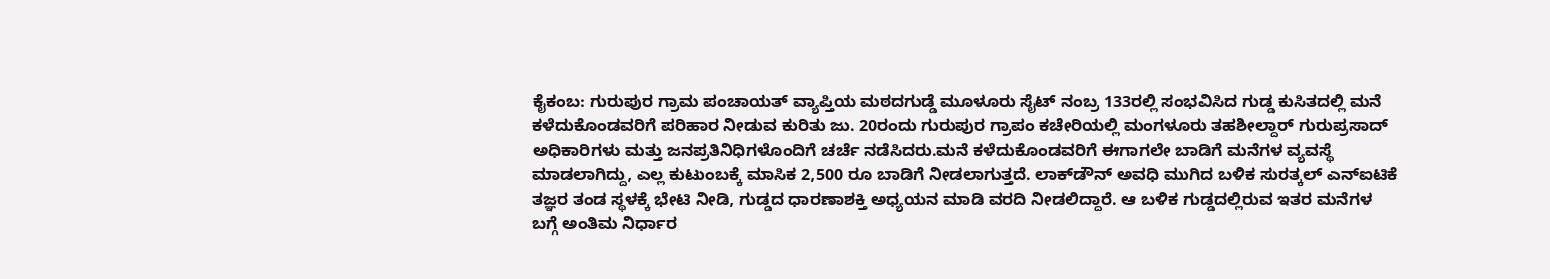ಕೈಕಂಬ: ಗುರುಪುರ ಗ್ರಾಮ ಪಂಚಾಯತ್ ವ್ಯಾಪ್ತಿಯ ಮಠದಗುಡ್ಡೆ ಮೂಳೂರು ಸೈಟ್ ನಂಬ್ರ 133ರಲ್ಲಿ ಸಂಭವಿಸಿದ ಗುಡ್ಡ ಕುಸಿತದಲ್ಲಿ ಮನೆ ಕಳೆದುಕೊಂಡವರಿಗೆ ಪರಿಹಾರ ನೀಡುವ ಕುರಿತು ಜು. 20ರಂದು ಗುರುಪುರ ಗ್ರಾಪಂ ಕಚೇರಿಯಲ್ಲಿ ಮಂಗಳೂರು ತಹಶೀಲ್ದಾರ್ ಗುರುಪ್ರಸಾದ್ ಅಧಿಕಾರಿಗಳು ಮತ್ತು ಜನಪ್ರತಿನಿಧಿಗಳೊಂದಿಗೆ ಚರ್ಚೆ ನಡೆಸಿದರು.ಮನೆ ಕಳೆದುಕೊಂಡವರಿಗೆ ಈಗಾಗಲೇ ಬಾಡಿಗೆ ಮನೆಗಳ ವ್ಯವಸ್ಥೆ ಮಾಡಲಾಗಿದ್ದು, ಎಲ್ಲ ಕುಟುಂಬಕ್ಕೆ ಮಾಸಿಕ 2,500 ರೂ ಬಾಡಿಗೆ ನೀಡಲಾಗುತ್ತದೆ. ಲಾಕ್‍ಡೌನ್ ಅವಧಿ ಮುಗಿದ ಬಳಿಕ ಸುರತ್ಕಲ್ ಎನ್‍ಐಟಿಕೆ ತಜ್ಞರ ತಂಡ ಸ್ಥಳಕ್ಕೆ ಭೇಟಿ ನೀಡಿ, ಗುಡ್ಡದ ಧಾರಣಾಶಕ್ತಿ ಅಧ್ಯಯನ ಮಾಡಿ ವರದಿ ನೀಡಲಿದ್ದಾರೆ. ಆ ಬಳಿಕ ಗುಡ್ಡದಲ್ಲಿರುವ ಇತರ ಮನೆಗಳ ಬಗ್ಗೆ ಅಂತಿಮ ನಿರ್ಧಾರ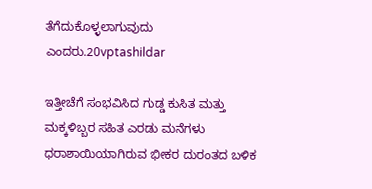ತೆಗೆದುಕೊಳ್ಳಲಾಗುವುದು ಎಂದರು.20vptashildar

ಇತ್ತೀಚೆಗೆ ಸಂಭವಿಸಿದ ಗುಡ್ಡ ಕುಸಿತ ಮತ್ತು ಮಕ್ಕಳಿಬ್ಬರ ಸಹಿತ ಎರಡು ಮನೆಗಳು ಧರಾಶಾಯಿಯಾಗಿರುವ ಭೀಕರ ದುರಂತದ ಬಳಿಕ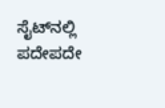ಸೈಟ್‍ನಲ್ಲಿ ಪದೇಪದೇ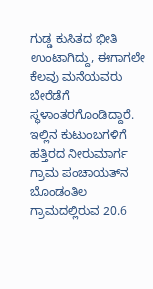ಗುಡ್ಡ ಕುಸಿತದ ಭೀತಿ ಉಂಟಾಗಿದ್ದು, ಈಗಾಗಲೇ ಕೆಲವು ಮನೆಯವರು ಬೇರೆಡೆಗೆ ಸ್ಥಳಾಂತರಗೊಂಡಿದ್ದಾರೆ. ಇಲ್ಲಿನ ಕುಟುಂಬಗಳಿಗೆ ಹತ್ತಿರದ ನೀರುಮಾರ್ಗ ಗ್ರಾಮ ಪಂಚಾಯತ್‍ನ ಬೊಂಡಂತಿಲ ಗ್ರಾಮದಲ್ಲಿರುವ 20.6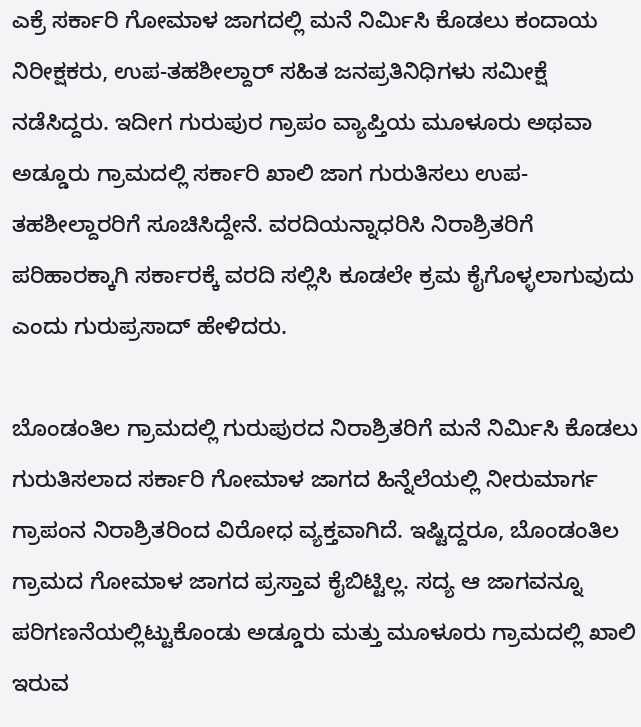ಎಕ್ರೆ ಸರ್ಕಾರಿ ಗೋಮಾಳ ಜಾಗದಲ್ಲಿ ಮನೆ ನಿರ್ಮಿಸಿ ಕೊಡಲು ಕಂದಾಯ ನಿರೀಕ್ಷಕರು, ಉಪ-ತಹಶೀಲ್ದಾರ್ ಸಹಿತ ಜನಪ್ರತಿನಿಧಿಗಳು ಸಮೀಕ್ಷೆ ನಡೆಸಿದ್ದರು. ಇದೀಗ ಗುರುಪುರ ಗ್ರಾಪಂ ವ್ಯಾಪ್ತಿಯ ಮೂಳೂರು ಅಥವಾ ಅಡ್ಡೂರು ಗ್ರಾಮದಲ್ಲಿ ಸರ್ಕಾರಿ ಖಾಲಿ ಜಾಗ ಗುರುತಿಸಲು ಉಪ-ತಹಶೀಲ್ದಾರರಿಗೆ ಸೂಚಿಸಿದ್ದೇನೆ. ವರದಿಯನ್ನಾಧರಿಸಿ ನಿರಾಶ್ರಿತರಿಗೆ ಪರಿಹಾರಕ್ಕಾಗಿ ಸರ್ಕಾರಕ್ಕೆ ವರದಿ ಸಲ್ಲಿಸಿ ಕೂಡಲೇ ಕ್ರಮ ಕೈಗೊಳ್ಳಲಾಗುವುದು ಎಂದು ಗುರುಪ್ರಸಾದ್ ಹೇಳಿದರು.

ಬೊಂಡಂತಿಲ ಗ್ರಾಮದಲ್ಲಿ ಗುರುಪುರದ ನಿರಾಶ್ರಿತರಿಗೆ ಮನೆ ನಿರ್ಮಿಸಿ ಕೊಡಲು ಗುರುತಿಸಲಾದ ಸರ್ಕಾರಿ ಗೋಮಾಳ ಜಾಗದ ಹಿನ್ನೆಲೆಯಲ್ಲಿ ನೀರುಮಾರ್ಗ ಗ್ರಾಪಂನ ನಿರಾಶ್ರಿತರಿಂದ ವಿರೋಧ ವ್ಯಕ್ತವಾಗಿದೆ. ಇಷ್ಟಿದ್ದರೂ, ಬೊಂಡಂತಿಲ ಗ್ರಾಮದ ಗೋಮಾಳ ಜಾಗದ ಪ್ರಸ್ತಾವ ಕೈಬಿಟ್ಟಿಲ್ಲ. ಸದ್ಯ ಆ ಜಾಗವನ್ನೂ ಪರಿಗಣನೆಯಲ್ಲಿಟ್ಟುಕೊಂಡು ಅಡ್ಡೂರು ಮತ್ತು ಮೂಳೂರು ಗ್ರಾಮದಲ್ಲಿ ಖಾಲಿ ಇರುವ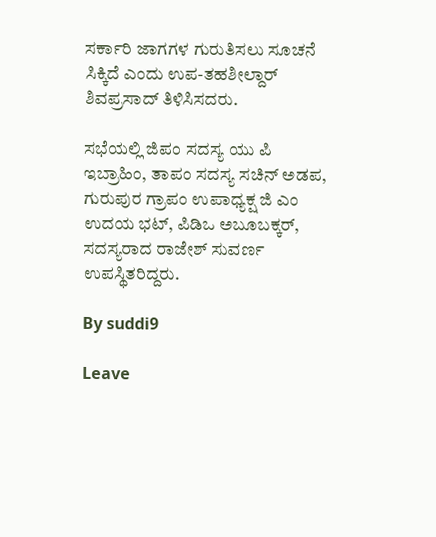ಸರ್ಕಾರಿ ಜಾಗಗಳ ಗುರುತಿಸಲು ಸೂಚನೆ ಸಿಕ್ಕಿದೆ ಎಂದು ಉಪ-ತಹಶೀಲ್ದಾರ್ ಶಿವಪ್ರಸಾದ್ ತಿಳಿಸಿಸದರು.

ಸಭೆಯಲ್ಲಿ ಜಿಪಂ ಸದಸ್ಯ ಯು ಪಿ ಇಬ್ರಾಹಿಂ, ತಾಪಂ ಸದಸ್ಯ ಸಚಿನ್ ಅಡಪ, ಗುರುಪುರ ಗ್ರಾಪಂ ಉಪಾಧ್ಯಕ್ಷ ಜಿ ಎಂ ಉದಯ ಭಟ್, ಪಿಡಿಒ ಅಬೂಬಕ್ಕರ್, ಸದಸ್ಯರಾದ ರಾಜೇಶ್ ಸುವರ್ಣ ಉಪಸ್ಥಿತರಿದ್ದರು.

By suddi9

Leave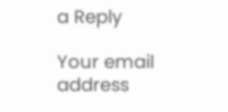a Reply

Your email address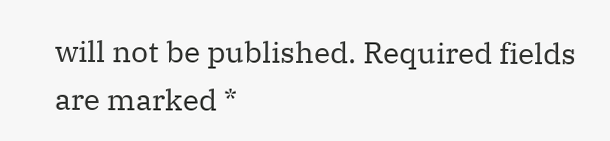will not be published. Required fields are marked *